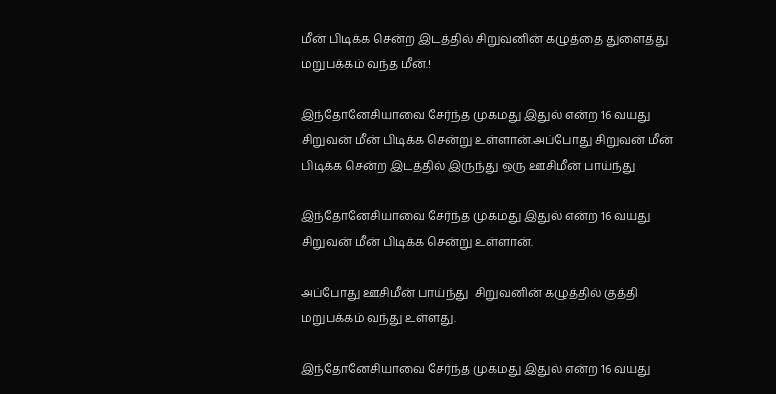மீன் பிடிக்க சென்ற இடத்தில் சிறுவனின் கழுத்தை துளைத்து மறுபக்கம் வந்த மீன்.!

இந்தோனேசியாவை சேர்ந்த முகமது இதுல் என்ற 16 வயது சிறுவன் மீன் பிடிக்க சென்று உள்ளான்.அப்போது சிறுவன் மீன் பிடிக்க சென்ற இடத்தில் இருந்து ஒரு ஊசிமீன் பாய்ந்து

இந்தோனேசியாவை சேர்ந்த முகமது இதுல் என்ற 16 வயது சிறுவன் மீன் பிடிக்க சென்று உள்ளான்.

அப்போது ஊசிமீன் பாய்ந்து  சிறுவனின் கழுத்தில் குத்தி மறுபக்கம் வந்து உள்ளது.

இந்தோனேசியாவை சேர்ந்த முகமது இதுல் என்ற 16 வயது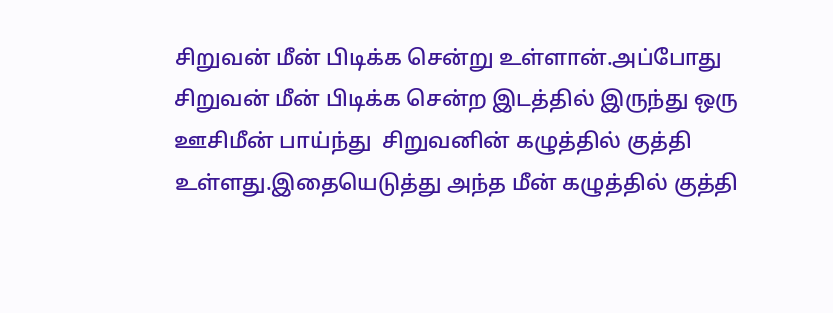சிறுவன் மீன் பிடிக்க சென்று உள்ளான்.அப்போது சிறுவன் மீன் பிடிக்க சென்ற இடத்தில் இருந்து ஒரு ஊசிமீன் பாய்ந்து  சிறுவனின் கழுத்தில் குத்தி உள்ளது.இதையெடுத்து அந்த மீன் கழுத்தில் குத்தி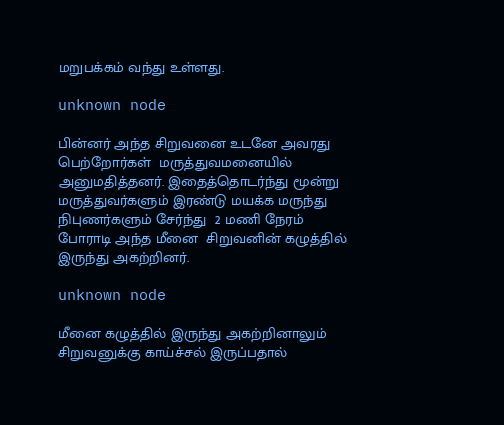மறுபக்கம் வந்து உள்ளது.

unknown node

பின்னர் அந்த சிறுவனை உடனே அவரது பெற்றோர்கள்  மருத்துவமனையில் அனுமதித்தனர். இதைத்தொடர்ந்து மூன்று மருத்துவர்களும் இரண்டு மயக்க மருந்து நிபுணர்களும் சேர்ந்து  2 மணி நேரம் போராடி அந்த மீனை  சிறுவனின் கழுத்தில் இருந்து அகற்றினர்.

unknown node

மீனை கழுத்தில் இருந்து அகற்றினாலும் சிறுவனுக்கு காய்ச்சல் இருப்பதால்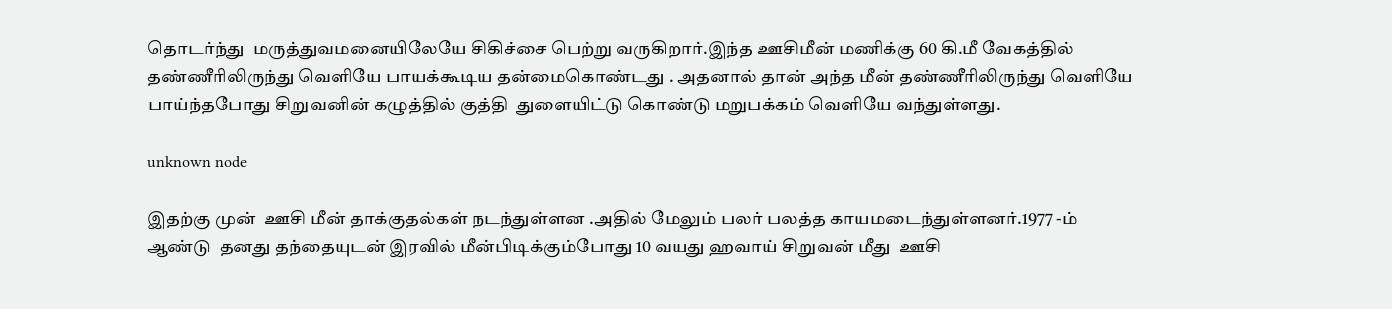தொடர்ந்து  மருத்துவமனையிலேயே சிகிச்சை பெற்று வருகிறார்.இந்த ஊசிமீன் மணிக்கு 60 கி.மீ வேகத்தில் தண்ணீரிலிருந்து வெளியே பாயக்கூடிய தன்மைகொண்டது . அதனால் தான் அந்த மீன் தண்ணீரிலிருந்து வெளியே பாய்ந்தபோது சிறுவனின் கழுத்தில் குத்தி  துளையிட்டு கொண்டு மறுபக்கம் வெளியே வந்துள்ளது.

unknown node

இதற்கு முன்  ஊசி மீன் தாக்குதல்கள் நடந்துள்ளன .அதில் மேலும் பலர் பலத்த காயமடைந்துள்ளனர்.1977 -ம் ஆண்டு  தனது தந்தையுடன் இரவில் மீன்பிடிக்கும்போது 10 வயது ஹவாய் சிறுவன் மீது  ஊசி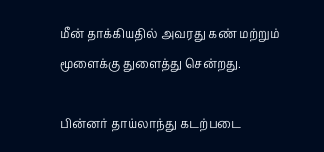மீன் தாக்கியதில் அவரது கண் மற்றும் மூளைக்கு துளைத்து சென்றது.

பின்னர் தாய்லாந்து கடற்படை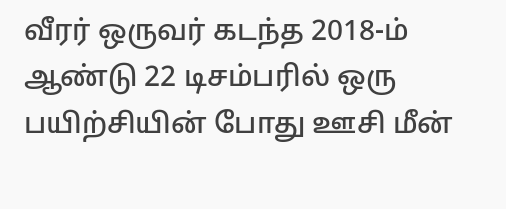வீரர் ஒருவர் கடந்த 2018-ம் ஆண்டு 22 டிசம்பரில் ஒரு பயிற்சியின் போது ஊசி மீன்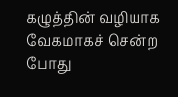கழுத்தின் வழியாக வேகமாகச் சென்ற போது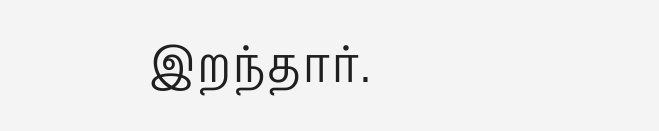இறந்தார்.